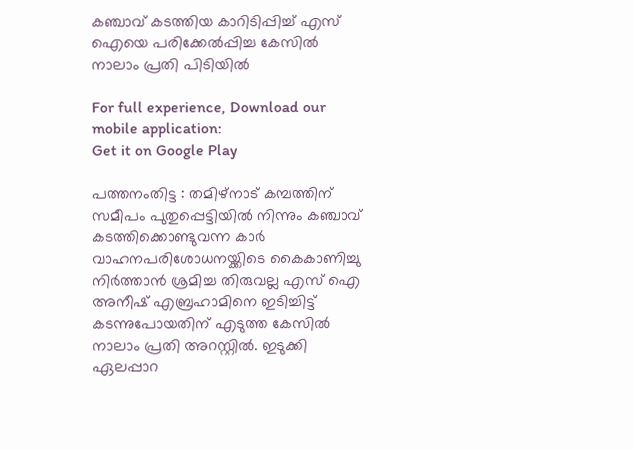കഞ്ചാവ് കടത്തിയ കാറിടിപ്പിച്ച് എസ് ഐയെ പരിക്കേൽപ്പിച്ച കേസിൽ നാലാം പ്രതി പിടിയിൽ

For full experience, Download our mobile application:
Get it on Google Play

പത്തനംതിട്ട : തമിഴ്നാട് കമ്പത്തിന് സമീപം പുതുപ്പെട്ടിയിൽ നിന്നും കഞ്ചാവ് കടത്തിക്കൊണ്ടുവന്ന കാർ വാഹനപരിശോധനയ്ക്കിടെ കൈകാണിച്ചു നിർത്താൻ ശ്രമിച്ച തിരുവല്ല എസ് ഐ അനീഷ് എബ്രഹാമിനെ ഇടിച്ചിട്ട് കടന്നുപോയതിന് എടുത്ത കേസിൽ നാലാം പ്രതി അറസ്റ്റിൽ. ഇടുക്കി ഏലപ്പാറ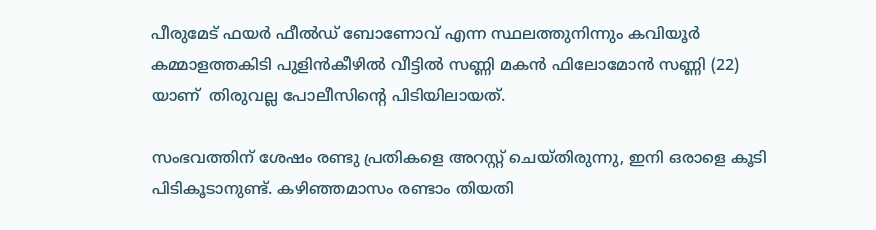പീരുമേട് ഫയർ ഫീൽഡ് ബോണോവ് എന്ന സ്ഥലത്തുനിന്നും കവിയൂർ കമ്മാളത്തകിടി പുളിൻകീഴിൽ വീട്ടിൽ സണ്ണി മകൻ ഫിലോമോൻ സണ്ണി (22) യാണ്  തിരുവല്ല പോലീസിന്റെ പിടിയിലായത്.

സംഭവത്തിന്‌ ശേഷം രണ്ടു പ്രതികളെ അറസ്റ്റ് ചെയ്തിരുന്നു, ഇനി ഒരാളെ കൂടി പിടികൂടാനുണ്ട്. കഴിഞ്ഞമാസം രണ്ടാം തിയതി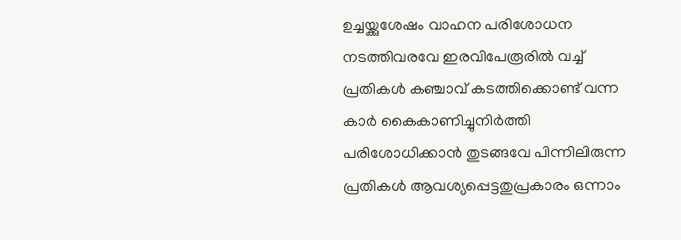ഉച്ചയ്ക്കുശേഷം വാഹന പരിശോധന നടത്തിവരവേ ഇരവിപേരൂരിൽ വച്ച് പ്രതികൾ കഞ്ചാവ് കടത്തിക്കൊണ്ട് വന്ന കാർ കൈകാണിച്ചുനിർത്തി പരിശോധിക്കാൻ തുടങ്ങവേ പിന്നിലിരുന്ന പ്രതികൾ ആവശ്യപ്പെട്ടതുപ്രകാരം ഒന്നാം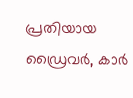പ്രതിയായ ഡ്രൈവർ, കാർ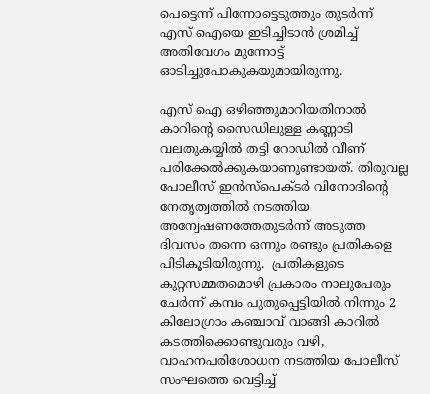പെട്ടെന്ന് പിന്നോട്ടെടുത്തും തുടർന്ന് എസ് ഐയെ ഇടിച്ചിടാൻ ശ്രമിച്ച് അതിവേഗം മുന്നോട്ട് ഓടിച്ചുപോകുകയുമായിരുന്നു.

എസ് ഐ ഒഴിഞ്ഞുമാറിയതിനാൽ കാറിന്റെ സൈഡിലുള്ള കണ്ണാടി വലതുകയ്യിൽ തട്ടി റോഡിൽ വീണ് പരിക്കേൽക്കുകയാണുണ്ടായത്. തിരുവല്ല പോലീസ് ഇൻസ്‌പെക്ടർ വിനോദിന്റെ നേതൃത്വത്തിൽ നടത്തിയ അന്വേഷണത്തേതുടർന്ന് അടുത്ത ദിവസം തന്നെ ഒന്നും രണ്ടും പ്രതികളെ പിടികൂടിയിരുന്നു.  പ്രതികളുടെ കുറ്റസമ്മതമൊഴി പ്രകാരം നാലുപേരും ചേർന്ന് കമ്പം പുതുപ്പെട്ടിയിൽ നിന്നും 2 കിലോഗ്രാം കഞ്ചാവ് വാങ്ങി കാറിൽ കടത്തിക്കൊണ്ടുവരും വഴി, വാഹനപരിശോധന നടത്തിയ പോലീസ് സംഘത്തെ വെട്ടിച്ച്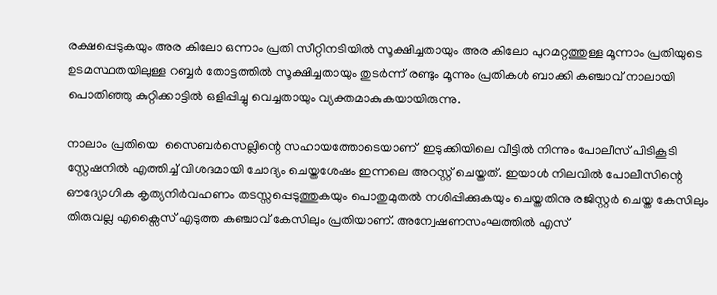രക്ഷപ്പെടുകയും അര കിലോ ഒന്നാം പ്രതി സീറ്റിനടിയിൽ സൂക്ഷിച്ചതായും അര കിലോ പുറമറ്റത്തുള്ള മൂന്നാം പ്രതിയുടെ ഉടമസ്ഥതയിലുള്ള റബ്ബർ തോട്ടത്തിൽ സൂക്ഷിച്ചതായും തുടർന്ന് രണ്ടും മൂന്നും പ്രതികൾ ബാക്കി കഞ്ചാവ് നാലായി പൊതിഞ്ഞു കുറ്റിക്കാട്ടിൽ ഒളിപ്പിച്ചു വെച്ചതായും വ്യക്തമാകുകയായിരുന്നു.

നാലാം പ്രതിയെ  സൈബർസെല്ലിന്റെ സഹായത്തോടെയാണ്  ഇടുക്കിയിലെ വീട്ടിൽ നിന്നും പോലീസ് പിടികൂടി സ്റ്റേഷനിൽ എത്തിച്ച് വിശദമായി ചോദ്യം ചെയ്തശേഷം ഇന്നലെ അറസ്റ്റ് ചെയ്തത്. ഇയാൾ നിലവിൽ പോലീസിന്റെ ഔദ്യോഗിക കൃത്യനിർവഹണം തടസ്സപ്പെടുത്തുകയും പൊതുമുതൽ നശിപ്പിക്കുകയും ചെയ്തതിനു രജിസ്റ്റർ ചെയ്ത കേസിലും തിരുവല്ല എക്സൈസ് എടുത്ത കഞ്ചാവ് കേസിലും പ്രതിയാണ്. അന്വേഷണസംഘത്തിൽ എസ്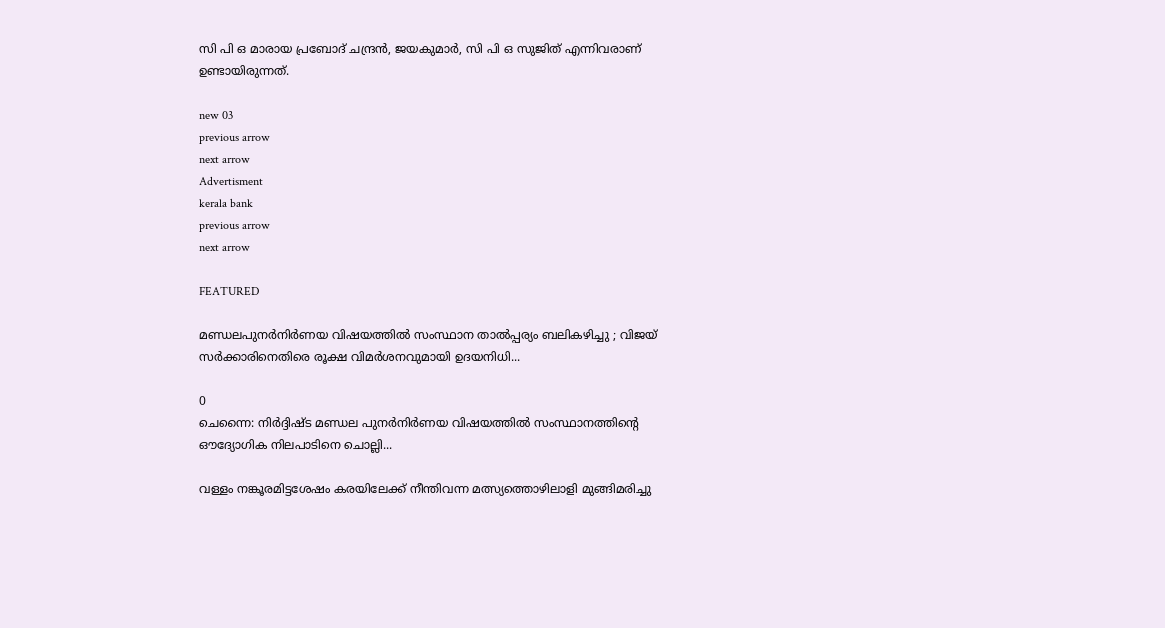സി പി ഒ മാരായ പ്രബോദ് ചന്ദ്രൻ, ജയകുമാർ, സി പി ഒ സുജിത് എന്നിവരാണ് ഉണ്ടായിരുന്നത്.

new 03
previous arrow
next arrow
Advertisment
kerala bank
previous arrow
next arrow

FEATURED

മണ്ഡലപുനർനിർണയ വിഷയത്തിൽ സംസ്ഥാന താൽപ്പര്യം ബലികഴിച്ചു ; വിജയ് സർക്കാരിനെതിരെ രൂക്ഷ വിമർശനവുമായി ഉദയനിധി...

0
ചെന്നൈ: നിർദ്ദിഷ്ട മണ്ഡല പുനർനിർണയ വിഷയത്തിൽ സംസ്ഥാനത്തിന്റെ ഔദ്യോഗിക നിലപാടിനെ ചൊല്ലി...

വള്ളം നങ്കൂരമിട്ടശേഷം കരയിലേക്ക് നീന്തിവന്ന മത്സ്യത്തൊഴിലാളി മുങ്ങിമരിച്ചു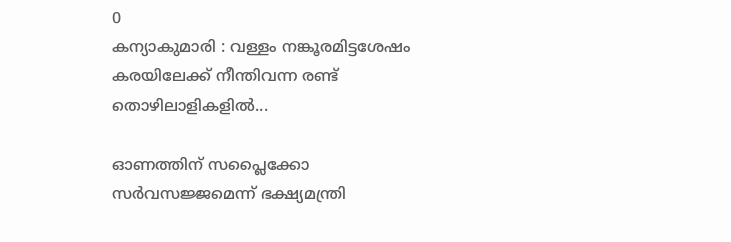0
കന്യാകുമാരി : വള്ളം നങ്കൂരമിട്ടശേഷം കരയിലേക്ക് നീന്തിവന്ന രണ്ട് തൊഴിലാളികളിൽ...

ഓണത്തിന് സപ്ലൈക്കോ സര്‍വസജ്ജമെന്ന് ഭക്ഷ്യമന്ത്രി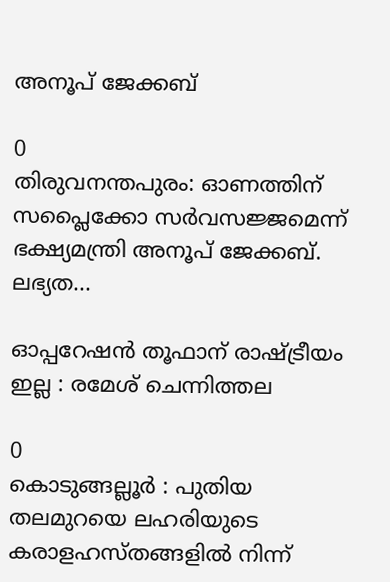അനൂപ് ജേക്കബ്

0
തിരുവനന്തപുരം: ഓണത്തിന് സപ്ലൈക്കോ സര്‍വസജ്ജമെന്ന് ഭക്ഷ്യമന്ത്രി അനൂപ് ജേക്കബ്. ലഭ്യത...

ഓപ്പറേഷന്‍ തൂഫാന് രാഷ്ട്രീയം ഇല്ല : രമേശ് ചെന്നിത്തല

0
കൊടുങ്ങല്ലൂർ : പുതിയ തലമുറയെ ലഹരിയുടെ കരാളഹസ്തങ്ങളിൽ നിന്ന്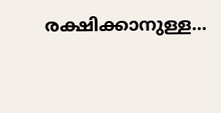രക്ഷിക്കാനുള്ള...